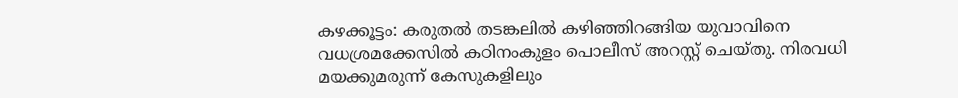കഴക്കൂട്ടം: കരുതൽ തടങ്കലിൽ കഴിഞ്ഞിറങ്ങിയ യുവാവിനെ വധശ്രമക്കേസിൽ കഠിനംകുളം പൊലീസ് അറസ്റ്റ് ചെയ്തു. നിരവധി മയക്കുമരുന്ന് കേസുകളിലും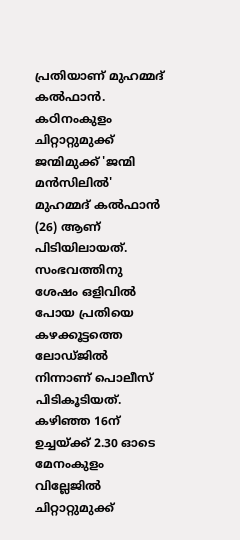പ്രതിയാണ് മുഹമ്മദ് കൽഫാൻ. കഠിനംകുളം ചിറ്റാറ്റുമുക്ക് ജന്മിമുക്ക് 'ജന്മി മൻസിലിൽ' മുഹമ്മദ് കൽഫാൻ (26) ആണ് പിടിയിലായത്. സംഭവത്തിനു ശേഷം ഒളിവിൽ പോയ പ്രതിയെ കഴക്കൂട്ടത്തെ ലോഡ്ജിൽ നിന്നാണ് പൊലീസ് പിടികൂടിയത്. കഴിഞ്ഞ 16ന് ഉച്ചയ്ക്ക് 2.30 ഓടെ മേനംകുളം വില്ലേജിൽ ചിറ്റാറ്റുമുക്ക്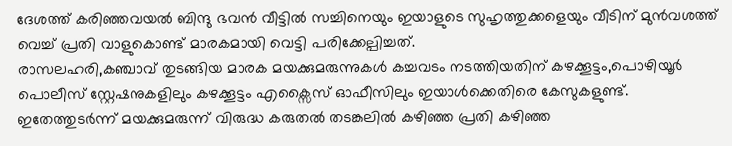ദേശത്ത് കരിഞ്ഞവയൽ ബിന്ദു ഭവൻ വീട്ടിൽ സച്ചിനെയും ഇയാളുടെ സുഹൃത്തുക്കളെയും വീടിന് മുൻവശത്ത് വെച്ച് പ്രതി വാളുകൊണ്ട് മാരകമായി വെട്ടി പരിക്കേല്പിച്ചത്.
രാസലഹരി,കഞ്ചാവ് തുടങ്ങിയ മാരക മയക്കുമരുന്നുകൾ കച്ചവടം നടത്തിയതിന് കഴക്കൂട്ടം,പൊഴിയൂർ പൊലീസ് സ്റ്റേഷനുകളിലും കഴക്കൂട്ടം എക്സൈസ് ഓഫീസിലും ഇയാൾക്കെതിരെ കേസുകളുണ്ട്. ഇതേത്തുടർന്ന് മയക്കുമരുന്ന് വിരുദ്ധ കരുതൽ തടങ്കലിൽ കഴിഞ്ഞ പ്രതി കഴിഞ്ഞ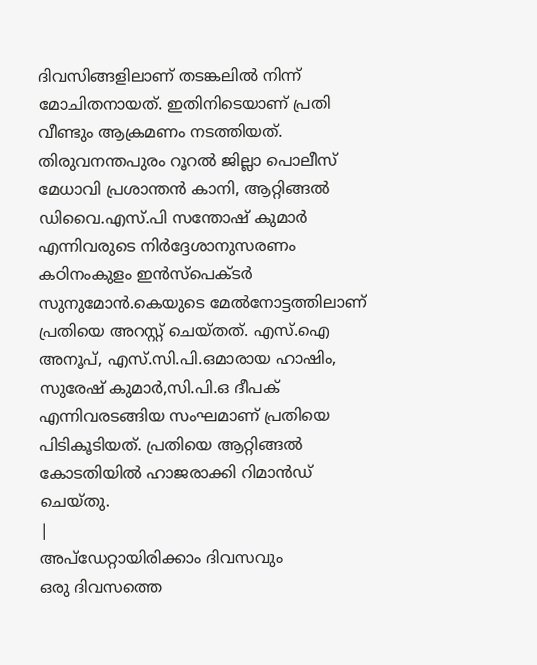ദിവസിങ്ങളിലാണ് തടങ്കലിൽ നിന്ന് മോചിതനായത്. ഇതിനിടെയാണ് പ്രതി വീണ്ടും ആക്രമണം നടത്തിയത്. തിരുവനന്തപുരം റൂറൽ ജില്ലാ പൊലീസ് മേധാവി പ്രശാന്തൻ കാനി, ആറ്റിങ്ങൽ ഡിവൈ.എസ്.പി സന്തോഷ് കുമാർ എന്നിവരുടെ നിർദ്ദേശാനുസരണം കഠിനംകുളം ഇൻസ്പെക്ടർ സുനുമോൻ.കെയുടെ മേൽനോട്ടത്തിലാണ് പ്രതിയെ അറസ്റ്റ് ചെയ്തത്. എസ്.ഐ അനൂപ്, എസ്.സി.പി.ഒമാരായ ഹാഷിം, സുരേഷ് കുമാർ,സി.പി.ഒ ദീപക് എന്നിവരടങ്ങിയ സംഘമാണ് പ്രതിയെ പിടികൂടിയത്. പ്രതിയെ ആറ്റിങ്ങൽ കോടതിയിൽ ഹാജരാക്കി റിമാൻഡ് ചെയ്തു.
|
അപ്ഡേറ്റായിരിക്കാം ദിവസവും
ഒരു ദിവസത്തെ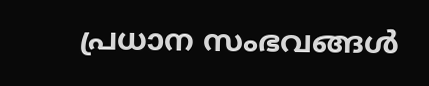പ്രധാന സംഭവങ്ങൾ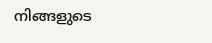നിങ്ങളുടെ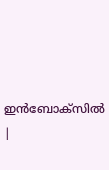ഇൻബോക്സിൽ |